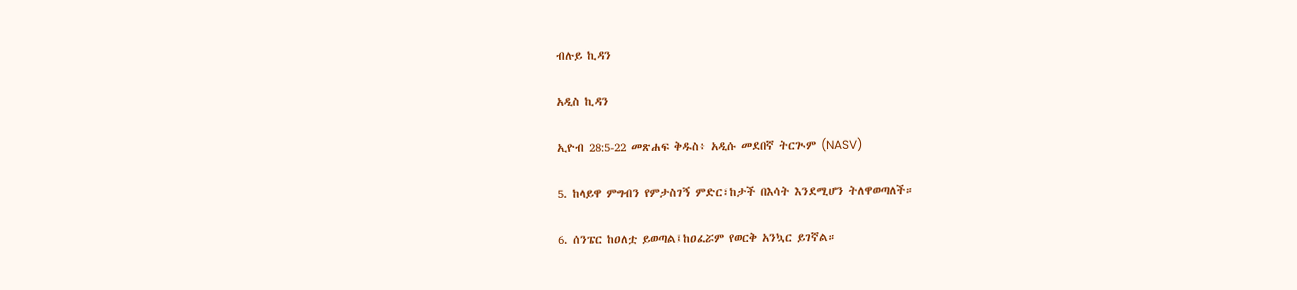ብሉይ ኪዳን

አዲስ ኪዳን

ኢዮብ 28:5-22 መጽሐፍ ቅዱስ፥ አዲሱ መደበኛ ትርጒም (NASV)

5. ከላይዋ ምግብን የምታስገኝ ምድር፣ከታች በእሳት እንደሚሆን ትለዋወጣለች።

6. ሰንፔር ከዐለቷ ይወጣል፤ከዐፈሯም የወርቅ አንኳር ይገኛል።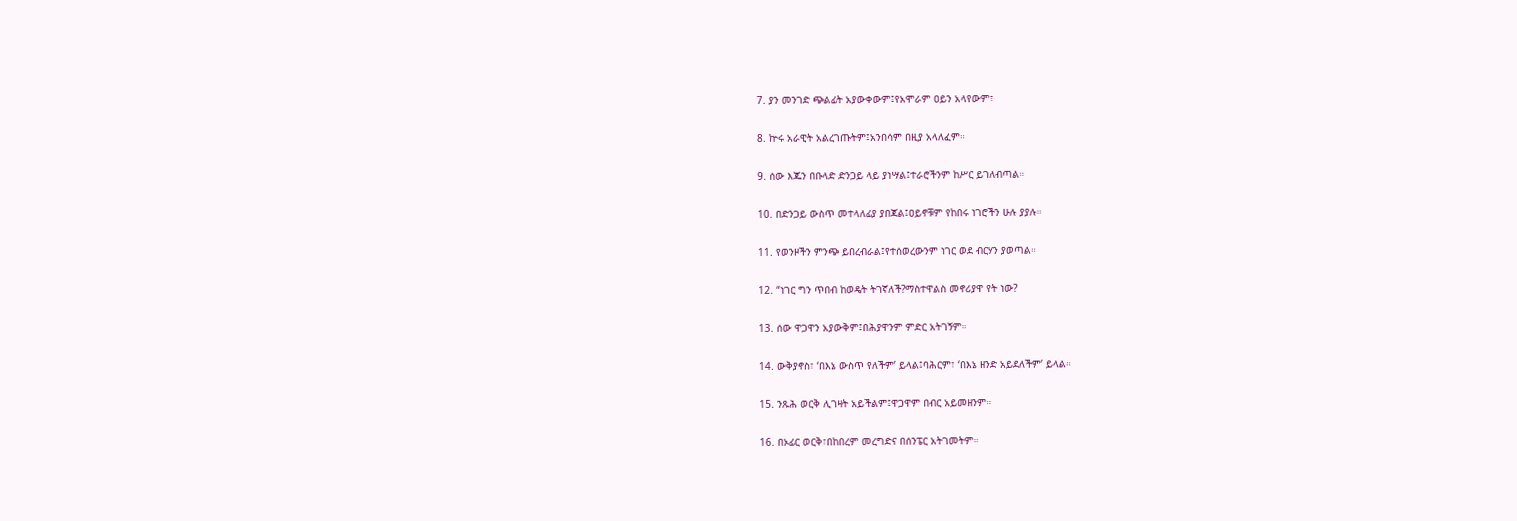7. ያን መንገድ ጭልፊት አያውቀውም፤የአሞራም ዐይን አላየውም፣

8. ኵሩ አራዊት አልረገጡትም፤አንበሳም በዚያ አላለፈም።

9. ሰው እጁን በቡላድ ድንጋይ ላይ ያነሣል፤ተራሮችንም ከሥር ይገለብጣል።

10. በድንጋይ ውስጥ መተላለፊያ ያበጃል፤ዐይኖቹም የከበሩ ነገሮችን ሁሉ ያያሉ።

11. የወንዞችን ምንጭ ይበረብራል፤የተሰወረውንም ነገር ወደ ብርሃን ያወጣል።

12. “ነገር ግን ጥበብ ከወዴት ትገኛለች?ማስተዋልስ መኖሪያዋ የት ነው?

13. ሰው ዋጋዋን አያውቅም፤በሕያዋንም ምድር አትገኝም።

14. ውቅያኖስ፣ ‘በእኔ ውስጥ የለችም’ ይላል፤ባሕርም፣ ‘በእኔ ዘንድ አይደለችም’ ይላል።

15. ንጹሕ ወርቅ ሊገዛት አይችልም፤ዋጋዋም በብር አይመዘንም።

16. በኦፊር ወርቅ፣በከበረም መረግድና በሰንፔር አትገመትም።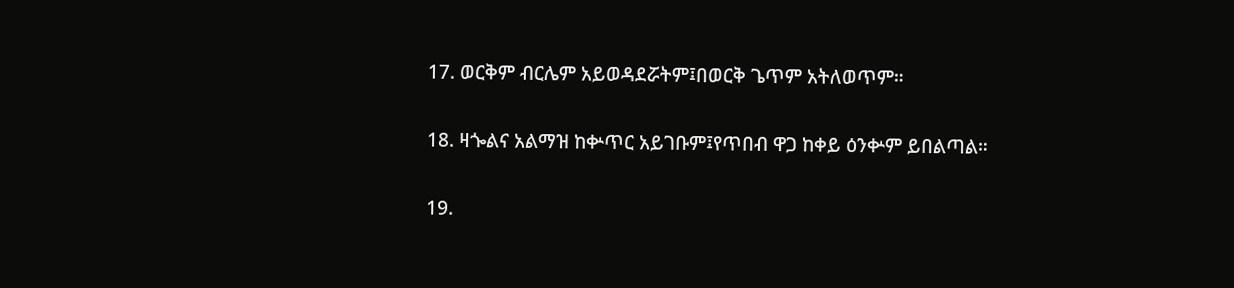17. ወርቅም ብርሌም አይወዳደሯትም፤በወርቅ ጌጥም አትለወጥም።

18. ዛጐልና አልማዝ ከቍጥር አይገቡም፤የጥበብ ዋጋ ከቀይ ዕንቍም ይበልጣል።

19.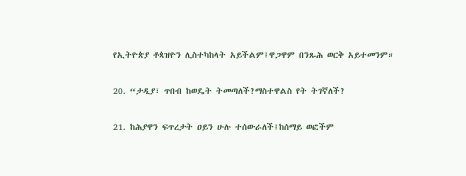የኢትዮጵያ ቶጳዝዮን ሊስተካከላት አይችልም፤ዋጋዋም በንጹሕ ወርቅ አይተመንም።

20. “ታዲያ፣ ጥበብ ከወዴት ትመጣለች?ማስተዋልስ የት ትገኛለች?

21. ከሕያዋን ፍጥረታት ዐይን ሁሉ ተሰውራለች፤ከሰማይ ወፎችም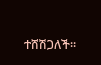ተሸሽጋለች።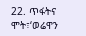22. ጥፋትና ሞት፣‘ወሬዋን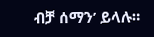ብቻ ሰማን’ ይላሉ።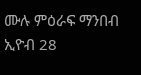ሙሉ ምዕራፍ ማንበብ ኢዮብ 28